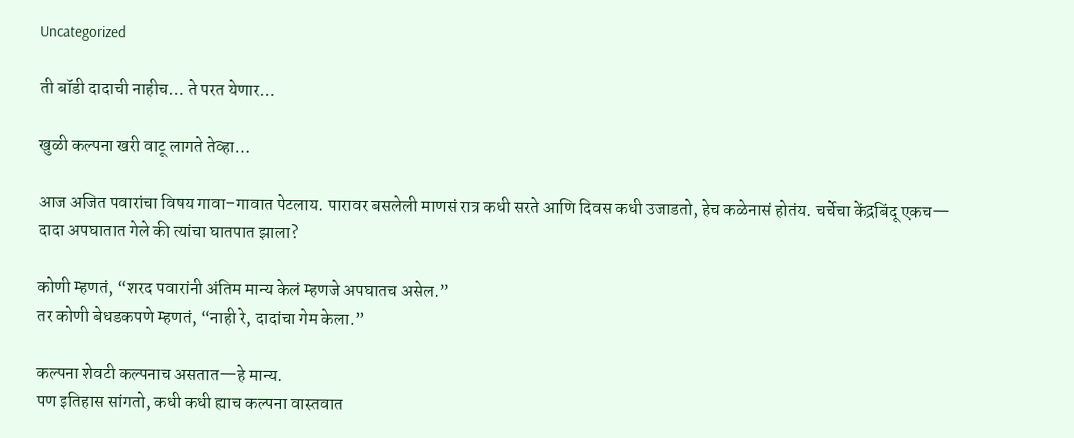Uncategorized

ती बॉडी दादाची नाहीच… ते परत येणार…

खुळी कल्पना खरी वाटू लागते तेव्हा…

आज अजित पवारांचा विषय गावा–गावात पेटलाय. पारावर बसलेली माणसं रात्र कधी सरते आणि दिवस कधी उजाडतो, हेच कळेनासं होतंय. चर्चेचा केंद्रबिंदू एकच—
दादा अपघातात गेले की त्यांचा घातपात झाला?

कोणी म्हणतं, “शरद पवारांनी अंतिम मान्य केलं म्हणजे अपघातच असेल.”
तर कोणी बेधडकपणे म्हणतं, “नाही रे, दादांचा गेम केला.”

कल्पना शेवटी कल्पनाच असतात—हे मान्य.
पण इतिहास सांगतो, कधी कधी ह्याच कल्पना वास्तवात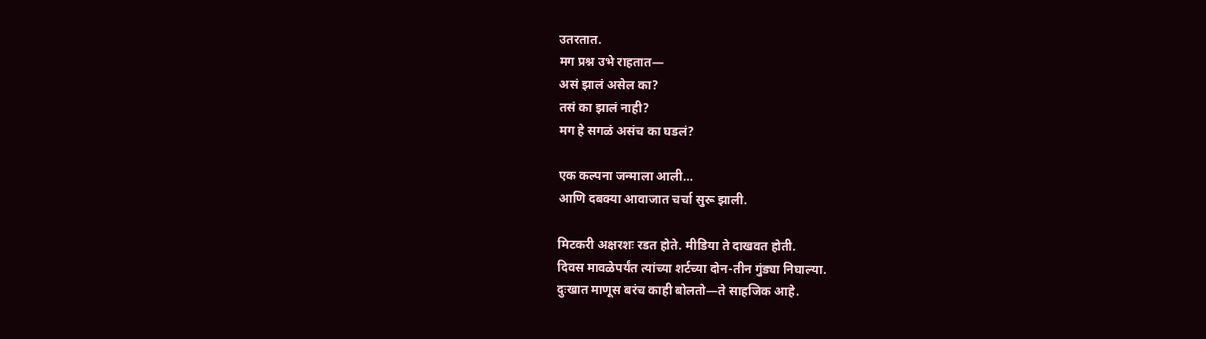उतरतात.
मग प्रश्न उभे राहतात—
असं झालं असेल का?
तसं का झालं नाही?
मग हे सगळं असंच का घडलं?

एक कल्पना जन्माला आली…
आणि दबक्या आवाजात चर्चा सुरू झाली.

मिटकरी अक्षरशः रडत होते. मीडिया ते दाखवत होती.
दिवस मावळेपर्यंत त्यांच्या शर्टच्या दोन-तीन गुंड्या निघाल्या.
दुःखात माणूस बरंच काही बोलतो—ते साहजिक आहे.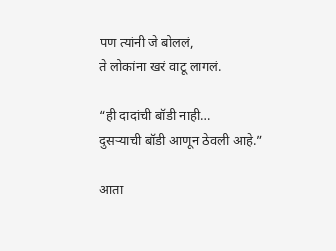पण त्यांनी जे बोललं,
ते लोकांना खरं वाटू लागलं.

“ही दादांची बॉडी नाही…
दुसऱ्याची बॉडी आणून ठेवली आहे.”

आता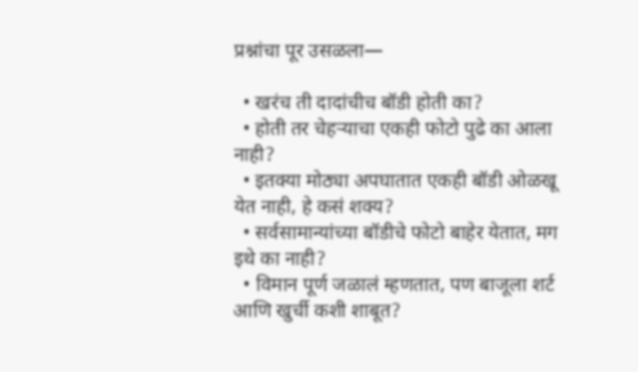प्रश्नांचा पूर उसळला—

  • खरंच ती दादांचीच बॉडी होती का?
  • होती तर चेहऱ्याचा एकही फोटो पुढे का आला नाही?
  • इतक्या मोठ्या अपघातात एकही बॉडी ओळखू येत नाही, हे कसं शक्य?
  • सर्वसामान्यांच्या बॉडीचे फोटो बाहेर येतात, मग इथे का नाही?
  • विमान पूर्ण जळालं म्हणतात, पण बाजूला शर्ट आणि खुर्ची कशी शाबूत?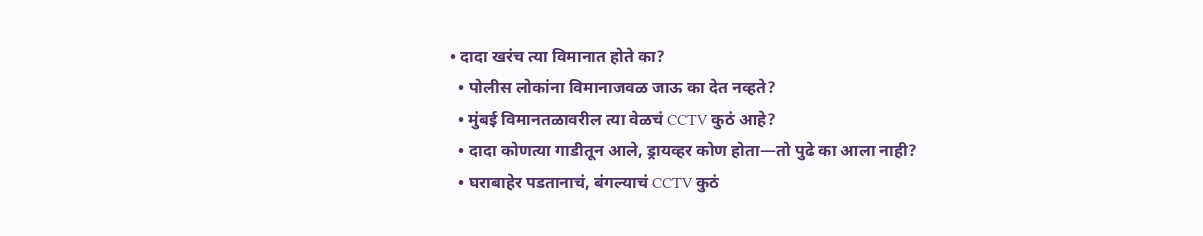• दादा खरंच त्या विमानात होते का?
  • पोलीस लोकांना विमानाजवळ जाऊ का देत नव्हते?
  • मुंबई विमानतळावरील त्या वेळचं CCTV कुठं आहे?
  • दादा कोणत्या गाडीतून आले, ड्रायव्हर कोण होता—तो पुढे का आला नाही?
  • घराबाहेर पडतानाचं, बंगल्याचं CCTV कुठं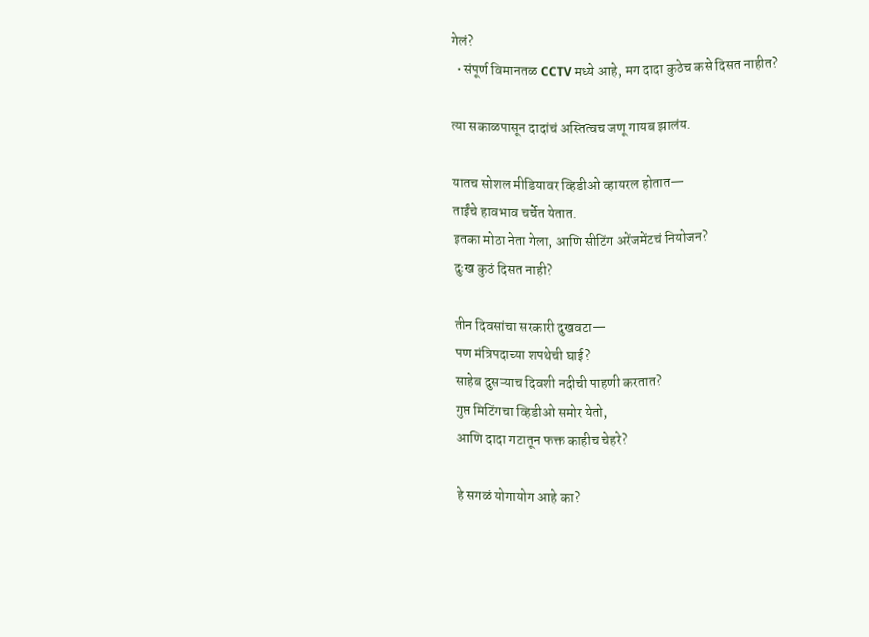गेलं?
  • संपूर्ण विमानतळ CCTV मध्ये आहे, मग दादा कुठेच कसे दिसत नाहीत?

त्या सकाळपासून दादांचं अस्तित्वच जणू गायब झालंय.

यातच सोशल मीडियावर व्हिडीओ व्हायरल होतात—
ताईंचे हावभाव चर्चेत येतात.
इतका मोठा नेता गेला, आणि सीटिंग अरेंजमेंटचं नियोजन?
दुःख कुठं दिसत नाही?

तीन दिवसांचा सरकारी दुखवटा—
पण मंत्रिपदाच्या शपथेची घाई?
साहेब दुसऱ्याच दिवशी नदीची पाहणी करतात?
गुप्त मिटिंगचा व्हिडीओ समोर येतो,
आणि दादा गटातून फक्त काहीच चेहरे?

हे सगळं योगायोग आहे का?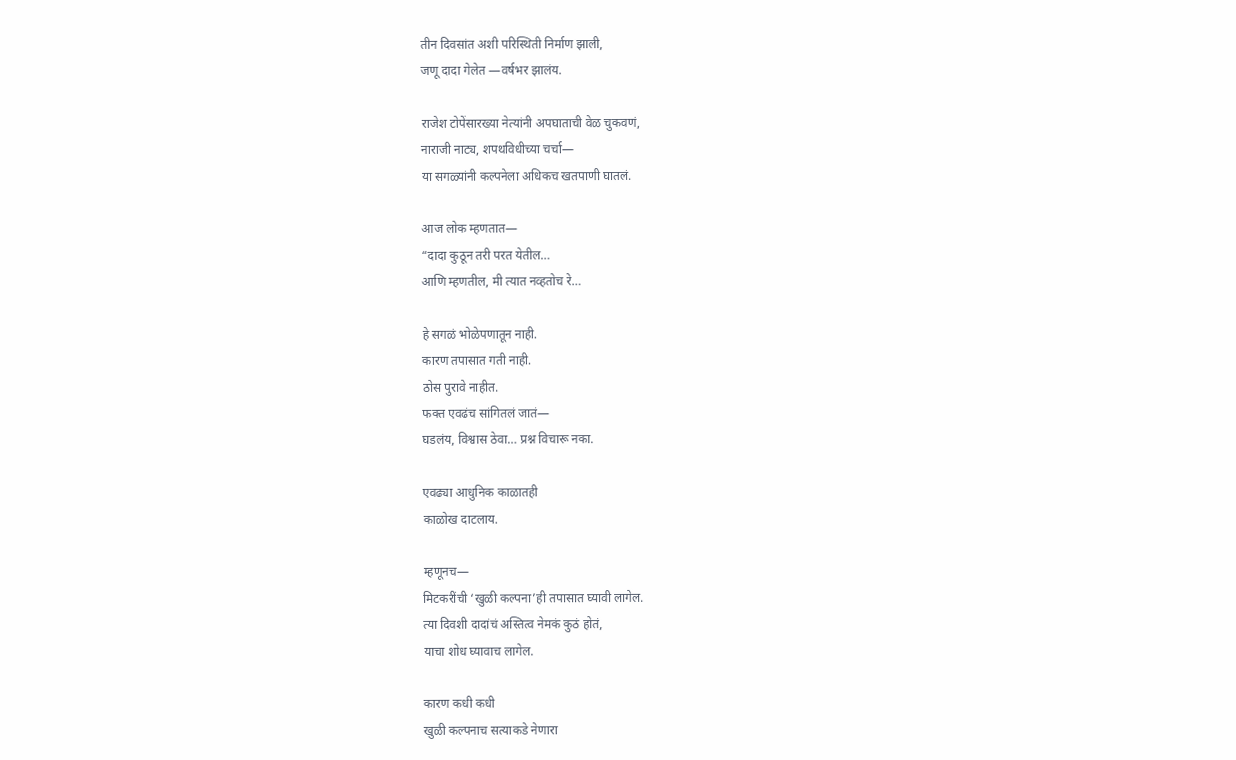तीन दिवसांत अशी परिस्थिती निर्माण झाली,
जणू दादा गेलेत —वर्षभर झालंय.

राजेश टोपेंसारख्या नेत्यांनी अपघाताची वेळ चुकवणं,
नाराजी नाट्य, शपथविधीच्या चर्चा—
या सगळ्यांनी कल्पनेला अधिकच खतपाणी घातलं.

आज लोक म्हणतात—
“दादा कुठून तरी परत येतील…
आणि म्हणतील, मी त्यात नव्हतोच रे…

हे सगळं भोळेपणातून नाही.
कारण तपासात गती नाही.
ठोस पुरावे नाहीत.
फक्त एवढंच सांगितलं जातं—
घडलंय, विश्वास ठेवा… प्रश्न विचारू नका.

एवढ्या आधुनिक काळातही
काळोख दाटलाय.

म्हणूनच—
मिटकरींची ‘खुळी कल्पना’ही तपासात घ्यावी लागेल.
त्या दिवशी दादांचं अस्तित्व नेमकं कुठं होतं,
याचा शोध घ्यावाच लागेल.

कारण कधी कधी
खुळी कल्पनाच सत्याकडे नेणारा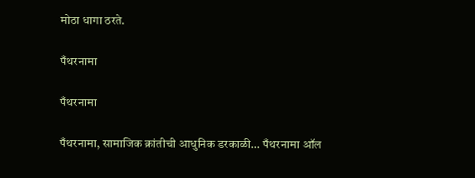मोठा धागा ठरते.

पँथरनामा

पँथरनामा

पँथरनामा, सामाजिक क्रांतीची आधुनिक डरकाळी... पँथरनामा ऑल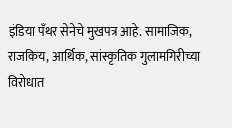इंडिया पँथर सेनेचे मुखपत्र आहे. सामाजिक, राजकिय, आर्थिक, सांस्कृतिक गुलामगिरीच्या विरोधात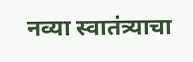नव्या स्वातंत्र्याचा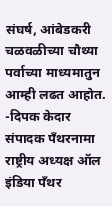संघर्ष, आंबेडकरी चळवळीच्या चौथ्या पर्वाच्या माध्यमातुन आम्ही लढत आहोत. -दिपक केदार संपादक पँथरनामा राष्ट्रीय अध्यक्ष ऑल इंडिया पँथर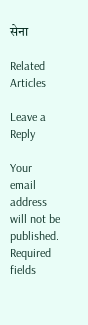सेना

Related Articles

Leave a Reply

Your email address will not be published. Required fields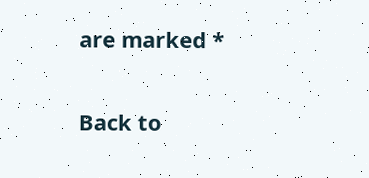are marked *

Back to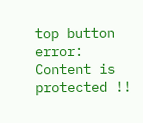top button
error: Content is protected !!